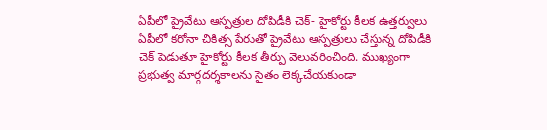ఏపీలో ప్రైవేటు ఆస్పత్రుల దోపిడీకి చెక్- హైకోర్టు కీలక ఉత్తర్వులు
ఏపీలో కరోనా చికిత్స పేరుతో ప్రైవేటు ఆస్పత్రులు చేస్తున్న దోపిడీకి చెక్ పెడుతూ హైకోర్టు కీలక తీర్పు వెలువరించింది. ముఖ్యంగా ప్రభుత్వ మార్గదర్శకాలను సైతం లెక్కచేయకుండా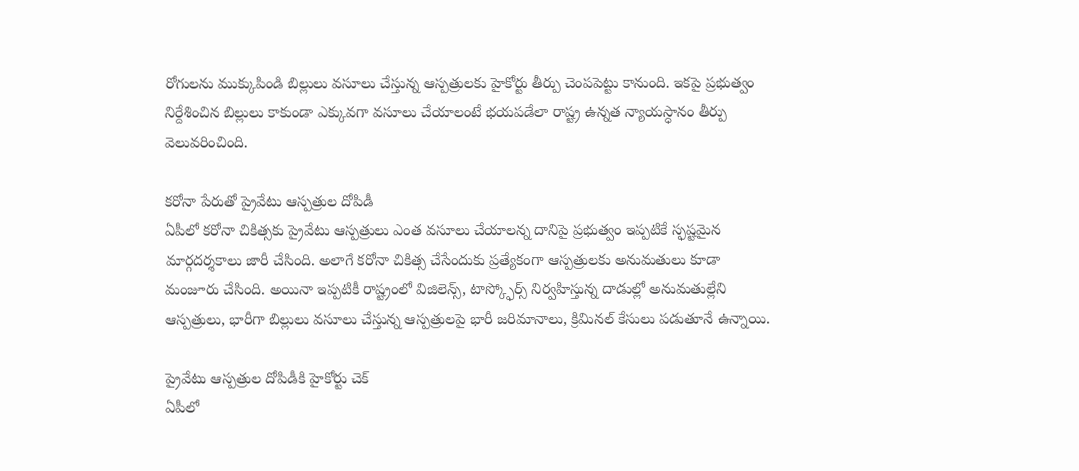రోగులను ముక్కుపిండి బిల్లులు వసూలు చేస్తున్న ఆస్పత్రులకు హైకోర్టు తీర్పు చెంపపెట్టు కానుంది. ఇకపై ప్రభుత్వం నిర్దేశించిన బిల్లులు కాకుండా ఎక్కువగా వసూలు చేయాలంటే భయపడేలా రాష్ట్ర ఉన్నత న్యాయస్ధానం తీర్పు వెలువరించింది.

కరోనా పేరుతో ప్రైవేటు ఆస్పత్రుల దోపిడీ
ఏపీలో కరోనా చికిత్సకు ప్రైవేటు ఆస్పత్రులు ఎంత వసూలు చేయాలన్న దానిపై ప్రభుత్వం ఇప్పటికే స్ఫష్టమైన మార్గదర్శకాలు జారీ చేసింది. అలాగే కరోనా చికిత్స చేసేందుకు ప్రత్యేకంగా ఆస్పత్రులకు అనుమతులు కూడా మంజూరు చేసింది. అయినా ఇప్పటికీ రాష్ట్రంలో విజిలెన్స్, టాస్క్ఫోర్స్ నిర్వహిస్తున్న దాడుల్లో అనుమతుల్లేని ఆస్పత్రులు, భారీగా బిల్లులు వసూలు చేస్తున్న ఆస్పత్రులపై భారీ జరిమానాలు, క్రిమినల్ కేసులు పడుతూనే ఉన్నాయి.

ప్రైవేటు ఆస్పత్రుల దోపిడీకి హైకోర్టు చెక్
ఏపీలో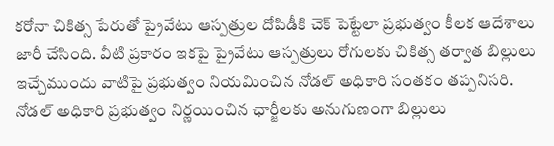కరోనా చికిత్స పేరుతో ప్రైవేటు ఆస్పత్రుల దోపిడీకి చెక్ పెట్టేలా ప్రభుత్వం కీలక ఆదేశాలు జారీ చేసింది. వీటి ప్రకారం ఇకపై ప్రైవేటు ఆస్పత్రులు రోగులకు చికిత్స తర్వాత బిల్లులు ఇచ్చేముందు వాటిపై ప్రభుత్వం నియమించిన నోడల్ అధికారి సంతకం తప్పనిసరి. నోడల్ అధికారి ప్రభుత్వం నిర్ణయించిన ఛార్జీలకు అనుగుణంగా బిల్లులు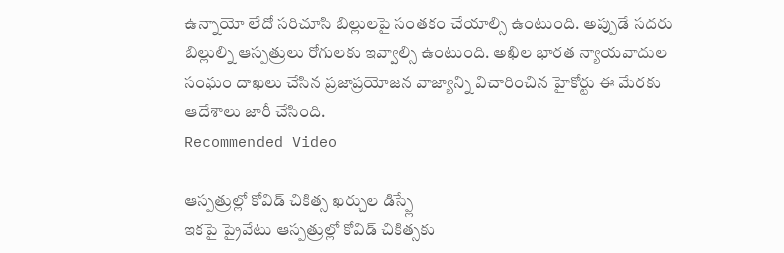ఉన్నాయో లేదో సరిచూసి బిల్లులపై సంతకం చేయాల్సి ఉంటుంది. అప్పుడే సదరు బిల్లుల్ని ఆస్పత్రులు రోగులకు ఇవ్వాల్సి ఉంటుంది. అఖిల భారత న్యాయవాదుల సంఘం దాఖలు చేసిన ప్రజాప్రయోజన వాజ్యాన్ని విచారించిన హైకోర్టు ఈ మేరకు ఆదేశాలు జారీ చేసింది.
Recommended Video

ఆస్పత్రుల్లో కోవిడ్ చికిత్స ఖర్చుల డిస్ప్లే
ఇకపై ప్రైవేటు ఆస్పత్రుల్లో కోవిడ్ చికిత్సకు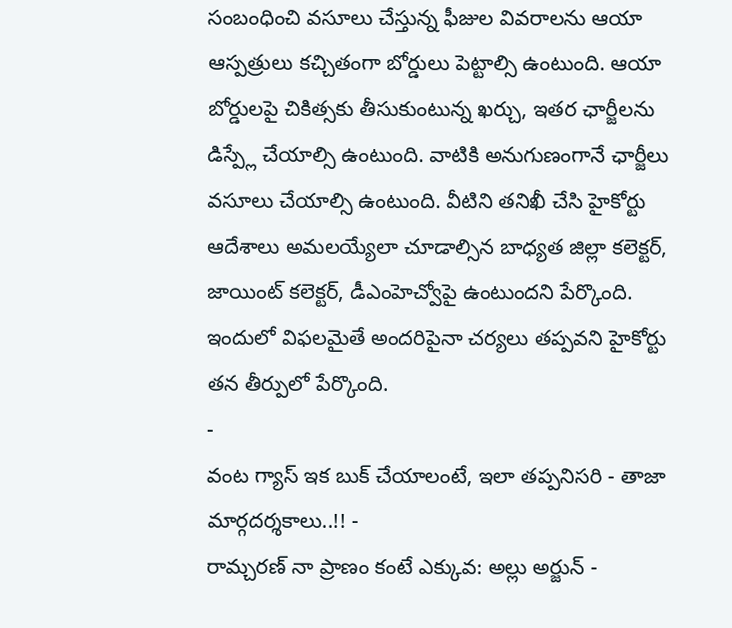సంబంధించి వసూలు చేస్తున్న ఫీజుల వివరాలను ఆయా ఆస్పత్రులు కచ్చితంగా బోర్డులు పెట్టాల్సి ఉంటుంది. ఆయా బోర్డులపై చికిత్సకు తీసుకుంటున్న ఖర్చు, ఇతర ఛార్జీలను డిస్ప్లే చేయాల్సి ఉంటుంది. వాటికి అనుగుణంగానే ఛార్జీలు వసూలు చేయాల్సి ఉంటుంది. వీటిని తనిఖీ చేసి హైకోర్టు ఆదేశాలు అమలయ్యేలా చూడాల్సిన బాధ్యత జిల్లా కలెక్టర్, జాయింట్ కలెక్టర్, డీఎంహెచ్వోపై ఉంటుందని పేర్కొంది. ఇందులో విఫలమైతే అందరిపైనా చర్యలు తప్పవని హైకోర్టు తన తీర్పులో పేర్కొంది.
-
వంట గ్యాస్ ఇక బుక్ చేయాలంటే, ఇలా తప్పనిసరి - తాజా మార్గదర్శకాలు..!! -
రామ్చరణ్ నా ప్రాణం కంటే ఎక్కువ: అల్లు అర్జున్ -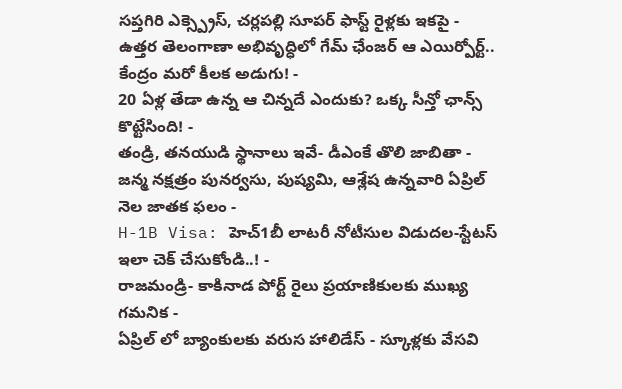సప్తగిరి ఎక్స్ప్రెస్, చర్లపల్లి సూపర్ ఫాస్ట్ రైళ్లకు ఇకపై -
ఉత్తర తెలంగాణా అభివృద్ధిలో గేమ్ ఛేంజర్ ఆ ఎయిర్పోర్ట్.. కేంద్రం మరో కీలక అడుగు! -
20 ఏళ్ల తేడా ఉన్న ఆ చిన్నదే ఎందుకు? ఒక్క సీన్తో ఛాన్స్ కొట్టేసింది! -
తండ్రి, తనయుడి స్థానాలు ఇవే- డీఎంకే తొలి జాబితా -
జన్మ నక్షత్రం పునర్వసు, పుష్యమి, ఆశ్లేష ఉన్నవారి ఏప్రిల్ నెల జాతక ఫలం -
H-1B Visa: హెచ్1బీ లాటరీ నోటీసుల విడుదల-స్టేటస్ ఇలా చెక్ చేసుకోండి..! -
రాజమండ్రి- కాకినాడ పోర్ట్ రైలు ప్రయాణికులకు ముఖ్య గమనిక -
ఏప్రిల్ లో బ్యాంకులకు వరుస హాలిడేస్ - స్కూళ్లకు వేసవి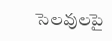సెలవులపై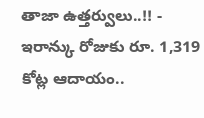తాజా ఉత్తర్వులు..!! -
ఇరాన్కు రోజుకు రూ. 1,319 కోట్ల ఆదాయం..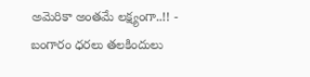అమెరికా అంతమే లక్ష్యంగా..!! -
బంగారం ధరలు తలకిందులు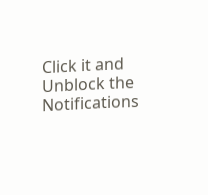Click it and Unblock the Notifications